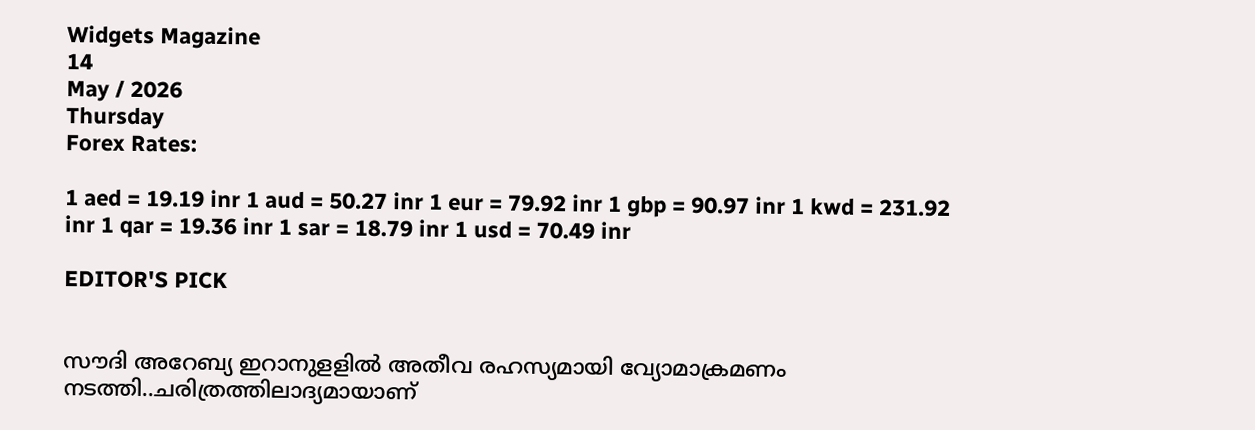Widgets Magazine
14
May / 2026
Thursday
Forex Rates:

1 aed = 19.19 inr 1 aud = 50.27 inr 1 eur = 79.92 inr 1 gbp = 90.97 inr 1 kwd = 231.92 inr 1 qar = 19.36 inr 1 sar = 18.79 inr 1 usd = 70.49 inr

EDITOR'S PICK


സൗദി അറേബ്യ ഇറാനുളളിൽ അതീവ രഹസ്യമായി വ്യോമാക്രമണം നടത്തി..ചരിത്രത്തിലാദ്യമായാണ്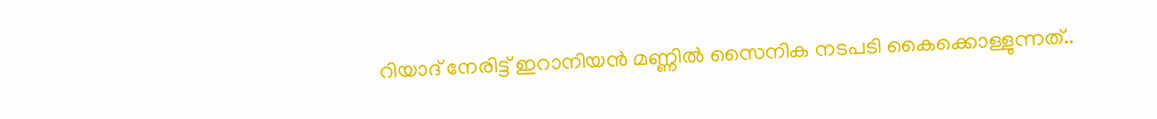റിയാദ് നേരിട്ട് ഇറാനിയൻ മണ്ണിൽ സൈനിക നടപടി കൈക്കൊള്ളുന്നത്..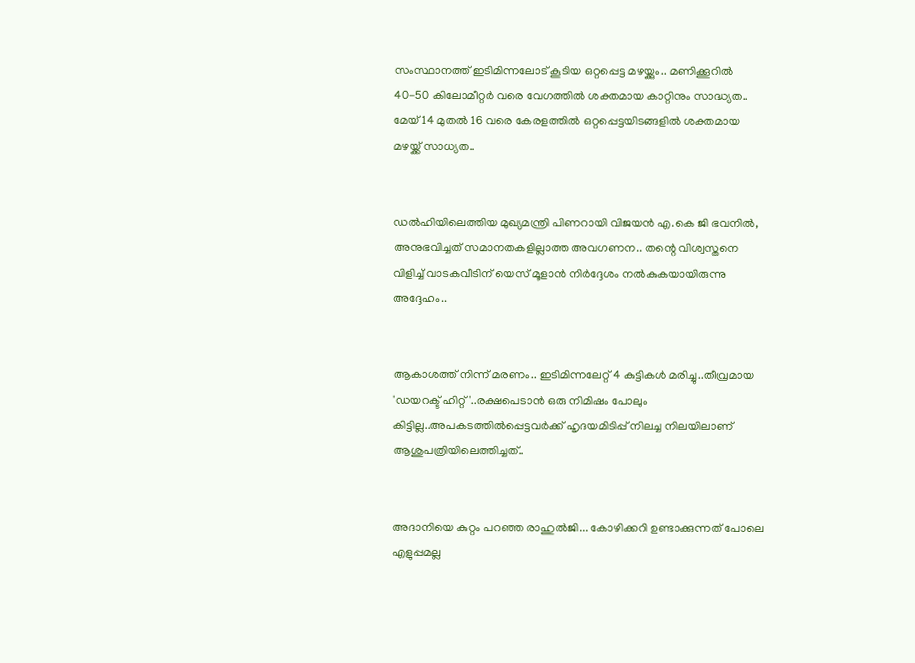സംസ്ഥാനത്ത് ഇടിമിന്നലോട് കൂടിയ ഒറ്റപ്പെട്ട മഴയ്ക്കും.. മണിക്കൂറിൽ 40-50 കിലോമീറ്റർ വരെ വേഗത്തിൽ ശക്തമായ കാറ്റിനും സാദ്ധ്യത.. മേയ് 14 മുതൽ 16 വരെ കേരളത്തിൽ ഒറ്റപ്പെട്ടയിടങ്ങളിൽ ശക്തമായ മഴയ്ക്ക് സാധ്യത..


ഡൽഹിയിലെത്തിയ മുഖ്യമന്ത്രി പിണറായി വിജയൻ എ.കെ ജി ഭവനിൽ, അനുഭവിച്ചത് സമാനതകളില്ലാത്ത അവഗണന.. തന്റെ വിശ്വസ്തനെ വിളിച്ച് വാടകവീടിന് യെസ് മൂളാൻ നിർദ്ദേശം നൽകുകയായിരുന്നു അദ്ദേഹം..


ആകാശത്ത് നിന്ന് മരണം.. ഇടിമിന്നലേറ്റ് 4 കുട്ടികൾ മരിച്ചു..തീവ്രമായ 'ഡയറക്ട് ഹിറ്റ്'..രക്ഷപെടാൻ ഒരു നിമിഷം പോലും കിട്ടില്ല..അപകടത്തില്‍പ്പെട്ടവര്‍ക്ക് ഹൃദയമിടിപ്പ് നിലച്ച നിലയിലാണ് ആശുപത്രിയിലെത്തിച്ചത്..


അദാനിയെ കുറ്റം പറഞ്ഞ രാഹുൽജി... കോഴിക്കറി ഉണ്ടാക്കുന്നത് പോലെ എളുപ്പമല്ല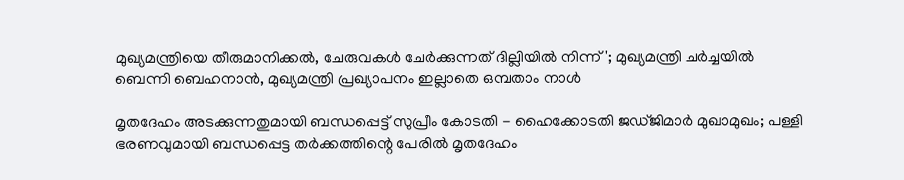മുഖ്യമന്ത്രിയെ തീരുമാനിക്കൽ, ചേരുവകൾ ചേർക്കുന്നത് ദില്ലിയിൽ നിന്ന്'; മുഖ്യമന്ത്രി ചർച്ചയിൽ ബെന്നി ബെഹനാൻ, മുഖ്യമന്ത്രി പ്രഖ്യാപനം ഇല്ലാതെ ഒമ്പതാം നാൾ

മൃതദേഹം അടക്കുന്നതുമായി ബന്ധപ്പെട്ട് സുപ്രീം കോടതി - ഹൈക്കോടതി ജഡ്ജിമാർ മുഖാമുഖം; പള്ളി ഭരണവുമായി ബന്ധപ്പെട്ട തർക്കത്തിന്റെ പേരിൽ മൃതദേഹം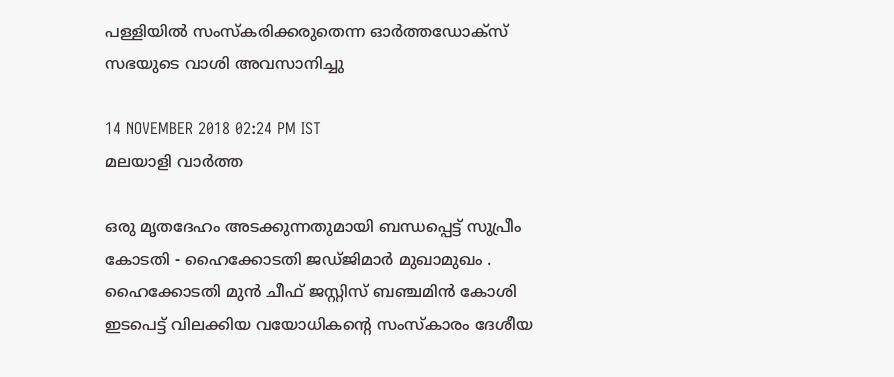പള്ളിയിൽ സംസ്കരിക്കരുതെന്ന ഓർത്തഡോക്സ് സഭയുടെ വാശി അവസാനിച്ചു

14 NOVEMBER 2018 02:24 PM IST
മലയാളി വാര്‍ത്ത

ഒരു മൃതദേഹം അടക്കുന്നതുമായി ബന്ധപ്പെട്ട് സുപ്രീം കോടതി - ഹൈക്കോടതി ജഡ്ജിമാർ മുഖാമുഖം . ഹൈക്കോടതി മുൻ ചീഫ് ജസ്റ്റിസ് ബഞ്ചമിൻ കോശി ഇടപെട്ട് വിലക്കിയ വയോധികന്റെ സംസ്കാരം ദേശീയ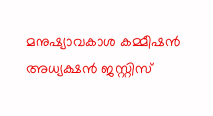മനുഷ്യാവകാശ കമ്മീഷൻ അധ്യക്ഷൻ ജസ്റ്റിസ്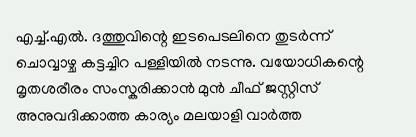എച്ച്.എൽ. ദത്തുവിന്റെ ഇടപെടലിനെ തുടർന്ന് ചൊവ്വാഴ്ച കട്ടച്ചിറ പള്ളിയിൽ നടന്നു. വയോധികന്റെ മൃതശരീരം സംസ്കരിക്കാൻ മുൻ ചീഫ് ജസ്റ്റിസ് അനുവദിക്കാത്ത കാര്യം മലയാളി വാർത്ത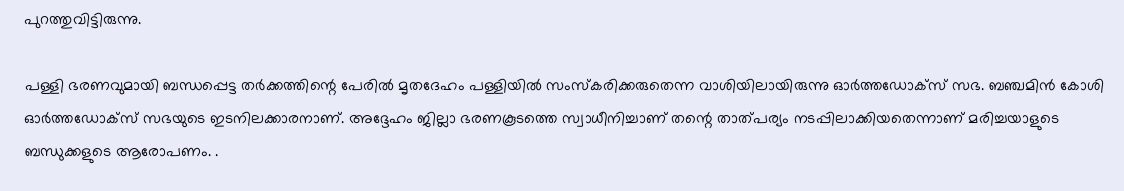പുറത്തുവിട്ടിരുന്നു.

പള്ളി ഭരണവുമായി ബന്ധപ്പെട്ട തർക്കത്തിന്റെ പേരിൽ മൃതദേഹം പള്ളിയിൽ സംസ്കരിക്കരുതെന്ന വാശിയിലായിരുന്നു ഓർത്തഡോക്സ് സഭ. ബഞ്ചമിൻ കോശി ഓർത്തഡോക്സ് സഭയുടെ ഇടനിലക്കാരനാണ്. അദ്ദേഹം ജില്ലാ ഭരണകൂടത്തെ സ്വാധീനിച്ചാണ് തന്റെ താത്പര്യം നടപ്പിലാക്കിയതെന്നാണ് മരിച്ചയാളുടെ ബന്ധുക്കളുടെ ആരോപണം. .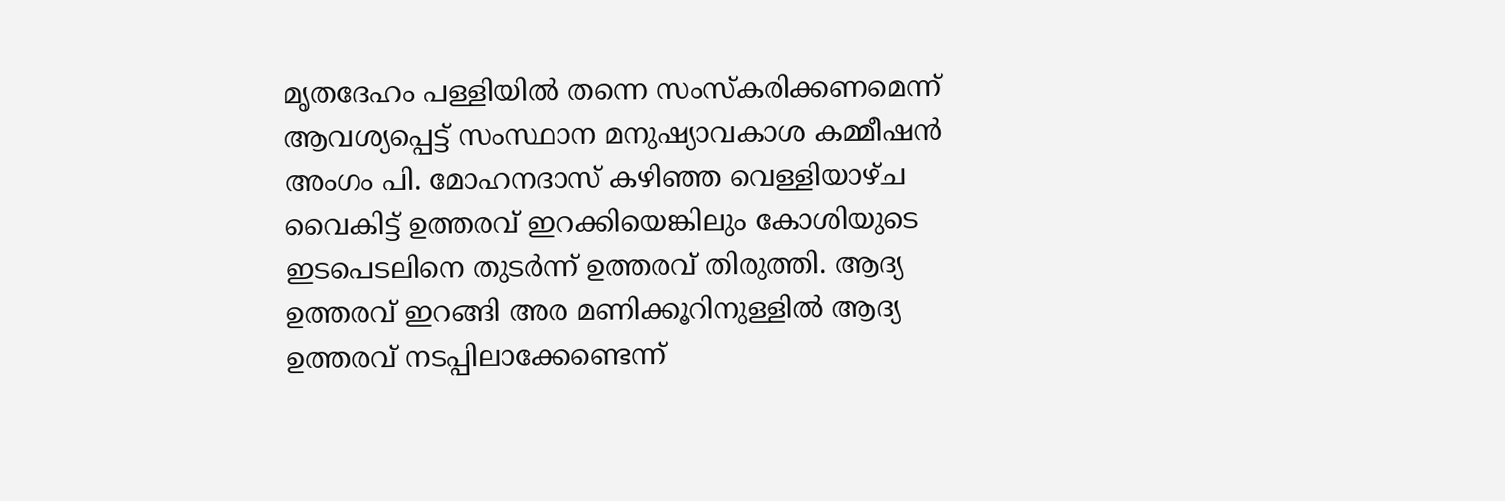മൃതദേഹം പള്ളിയിൽ തന്നെ സംസ്കരിക്കണമെന്ന് ആവശ്യപ്പെട്ട് സംസ്ഥാന മനുഷ്യാവകാശ കമ്മീഷൻ അംഗം പി. മോഹനദാസ് കഴിഞ്ഞ വെള്ളിയാഴ്ച വൈകിട്ട് ഉത്തരവ് ഇറക്കിയെങ്കിലും കോശിയുടെ ഇടപെടലിനെ തുടർന്ന് ഉത്തരവ് തിരുത്തി. ആദ്യ ഉത്തരവ് ഇറങ്ങി അര മണിക്കൂറിനുള്ളിൽ ആദ്യ ഉത്തരവ് നടപ്പിലാക്കേണ്ടെന്ന്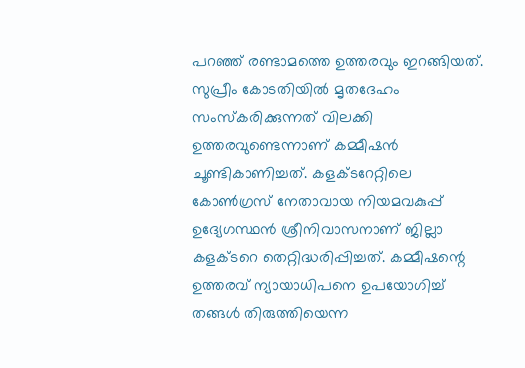പറഞ്ഞ് രണ്ടാമത്തെ ഉത്തരവും ഇറങ്ങിയത്. സുപ്രീം കോടതിയിൽ മൃതദേഹം സംസ്കരിക്കുന്നത് വിലക്കി ഉത്തരവുണ്ടെന്നാണ് കമ്മീഷൻ ചൂണ്ടികാണിച്ചത്. കളക്ടറേറ്റിലെ കോൺഗ്രസ് നേതാവായ നിയമവകുപ്പ് ഉദ്യേഗസ്ഥൻ ശ്രീനിവാസനാണ് ജില്ലാ കളക്ടറെ തെറ്റിദ്ധരിപ്പിച്ചത്. കമ്മീഷന്റെ ഉത്തരവ് ന്യായാധിപനെ ഉപയോഗിച്ച് തങ്ങൾ തിരുത്തിയെന്ന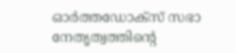ഓർത്തഡോക്സ് സഭാ നേതൃത്വത്തിന്റെ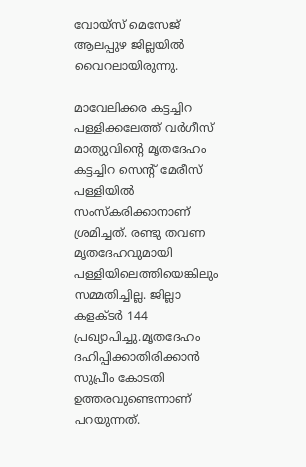വോയ്സ് മെസേജ് ആലപ്പുഴ ജില്ലയിൽ വൈറലായിരുന്നു.

മാവേലിക്കര കട്ടച്ചിറ പള്ളിക്കലേത്ത് വർഗീസ് മാത്യുവിന്റെ മൃതദേഹം കട്ടച്ചിറ സെന്റ് മേരീസ് പള്ളിയിൽ സംസ്കരിക്കാനാണ് ശ്രമിച്ചത്. രണ്ടു തവണ മൃതദേഹവുമായി പള്ളിയിലെത്തിയെങ്കിലും സമ്മതിച്ചില്ല. ജില്ലാ കളക്ടർ 144 പ്രഖ്യാപിച്ചു.മൃതദേഹം ദഹിപ്പിക്കാതിരിക്കാൻ സുപ്രീം കോടതി ഉത്തരവുണ്ടെന്നാണ് പറയുന്നത്.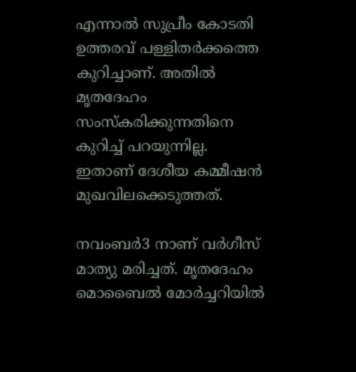എന്നാൽ സുപ്രീം കോടതി ഉത്തരവ് പള്ളിതർക്കത്തെ കുറിച്ചാണ്. അതിൽ മൃതദേഹം സംസ്കരിക്കുന്നതിനെ കുറിച്ച് പറയുന്നില്ല. ഇതാണ് ദേശീയ കമ്മീഷൻ മുഖവിലക്കെടുത്തത്.

നവംബർ3 നാണ് വർഗീസ് മാത്യു മരിച്ചത്. മൃതദേഹം മൊബൈൽ മോർച്ചറിയിൽ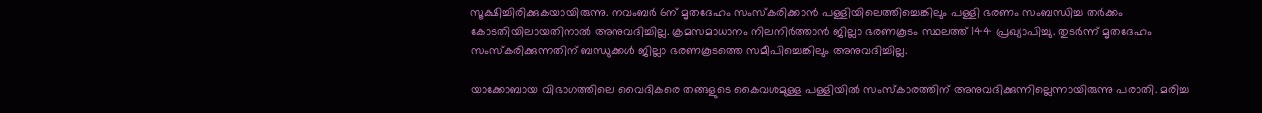സൂക്ഷിച്ചിരിക്കുകയായിരുന്നു. നവംബർ 6ന് മൃതദേഹം സംസ്കരിക്കാൻ പള്ളിയിലെത്തിച്ചെങ്കിലും പള്ളി ഭരണം സംബന്ധിച്ച തർക്കം കോടതിയിലായതിനാൽ അനുവദിച്ചില്ല. ക്രമസമാധാനം നിലനിർത്താൻ ജില്ലാ ഭരണകൂടം സ്ഥലത്ത് 144 പ്രഖ്യാപിച്ചു. തുടർന്ന് മൃതദേഹം സംസ്കരിക്കുന്നതിന് ബന്ധുക്കൾ ജില്ലാ ഭരണകൂടത്തെ സമീപിച്ചെങ്കിലും അനുവദിച്ചില്ല.

യാക്കോബായ വിഭാഗത്തിലെ വൈദികരെ തങ്ങളുടെ കൈവശമുള്ള പള്ളിയിൽ സംസ്കാരത്തിന് അനുവദിക്കുന്നില്ലെന്നായിരുന്നു പരാതി. മരിച്ച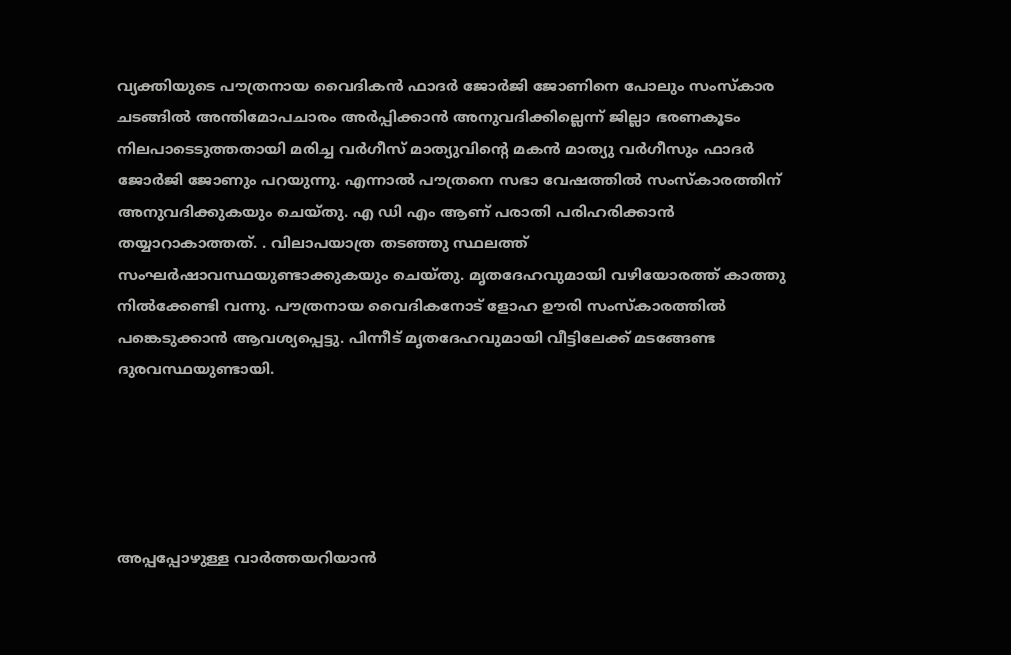വ്യക്തിയുടെ പൗത്രനായ വൈദികൻ ഫാദർ ജോർജി ജോണിനെ പോലും സംസ്കാര ചടങ്ങിൽ അന്തിമോപചാരം അർപ്പിക്കാൻ അനുവദിക്കില്ലെന്ന് ജില്ലാ ഭരണകൂടം നിലപാടെടുത്തതായി മരിച്ച വർഗീസ് മാത്യുവിന്റെ മകൻ മാത്യു വർഗീസും ഫാദർ ജോർജി ജോണും പറയുന്നു. എന്നാൽ പൗത്രനെ സഭാ വേഷത്തിൽ സംസ്കാരത്തിന് അനുവദിക്കുകയും ചെയ്തു. എ ഡി എം ആണ് പരാതി പരിഹരിക്കാൻ തയ്യാറാകാത്തത്. . വിലാപയാത്ര തടഞ്ഞു സ്ഥലത്ത് സംഘർഷാവസ്ഥയുണ്ടാക്കുകയും ചെയ്തു. മൃതദേഹവുമായി വഴിയോരത്ത് കാത്തു നിൽക്കേണ്ടി വന്നു. പൗത്രനായ വൈദികനോട് ളോഹ ഊരി സംസ്കാരത്തിൽ പങ്കെടുക്കാൻ ആവശ്യപ്പെട്ടു. പിന്നീട് മൃതദേഹവുമായി വീട്ടിലേക്ക് മടങ്ങേണ്ട ദുരവസ്ഥയുണ്ടായി.





അപ്പപ്പോഴുള്ള വാര്‍ത്തയറിയാന്‍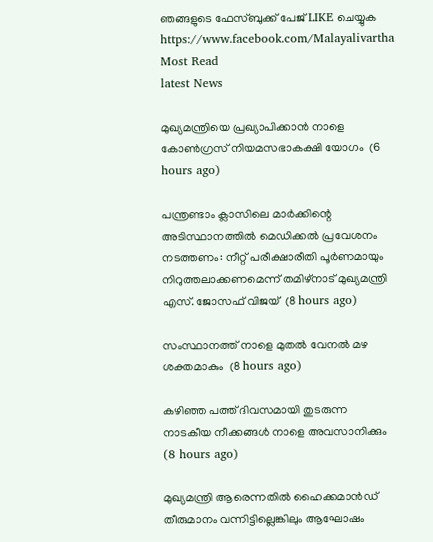ഞങ്ങളുടെ ഫേസ്‌ബുക്ക്‌ പേജ് LIKE ചെയ്യുക
https://www.facebook.com/Malayalivartha
Most Read
latest News

മുഖ്യമന്ത്രിയെ പ്രഖ്യാപിക്കാന്‍ നാളെ കോണ്‍ഗ്രസ് നിയമസഭാകക്ഷി യോഗം  (6 hours ago)

പന്ത്രണ്ടാം ക്ലാസിലെ മാര്‍ക്കിന്റെ അടിസ്ഥാനത്തില്‍ മെഡിക്കല്‍ പ്രവേശനം നടത്തണം: നീറ്റ് പരീക്ഷാരീതി പൂര്‍ണമായും നിറുത്തലാക്കണമെന്ന് തമിഴ്‌നാട് മുഖ്യമന്ത്രി എസ്. ജോസഫ് വിജയ്  (8 hours ago)

സംസ്ഥാനത്ത് നാളെ മുതൽ വേനൽ മഴ ശക്തമാകും  (8 hours ago)

കഴിഞ്ഞ പത്ത് ദിവസമായി തുടരുന്ന നാടകീയ നീക്കങ്ങള്‍ നാളെ അവസാനിക്കും  (8 hours ago)

മുഖ്യമന്ത്രി ആരെന്നതിൽ ഹൈക്കമാൻഡ് തീരുമാനം വന്നിട്ടില്ലെങ്കിലും ആഘോഷം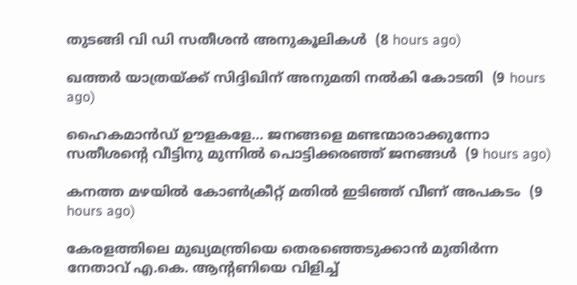തുടങ്ങി വി ഡി സതീശൻ അനുകൂലികൾ  (8 hours ago)

ഖത്തര്‍ യാത്രയ്ക്ക് സിദ്ദിഖിന് അനുമതി നല്‍കി കോടതി  (9 hours ago)

ഹൈകമാൻഡ്‌ ഊളകളേ... ജനങ്ങളെ മണ്ടന്മാരാക്കുന്നോ സതീശന്റെ വീട്ടിനു മുന്നിൽ പൊട്ടിക്കരഞ്ഞ് ജനങ്ങൾ  (9 hours ago)

കനത്ത മഴയില്‍ കോണ്‍ക്രീറ്റ് മതില്‍ ഇടിഞ്ഞ് വീണ് അപകടം  (9 hours ago)

കേരളത്തിലെ മുഖ്യമന്ത്രിയെ തെരഞ്ഞെടുക്കാൻ മുതിർന്ന നേതാവ് എ.കെ. ആന്റണിയെ വിളിച്ച്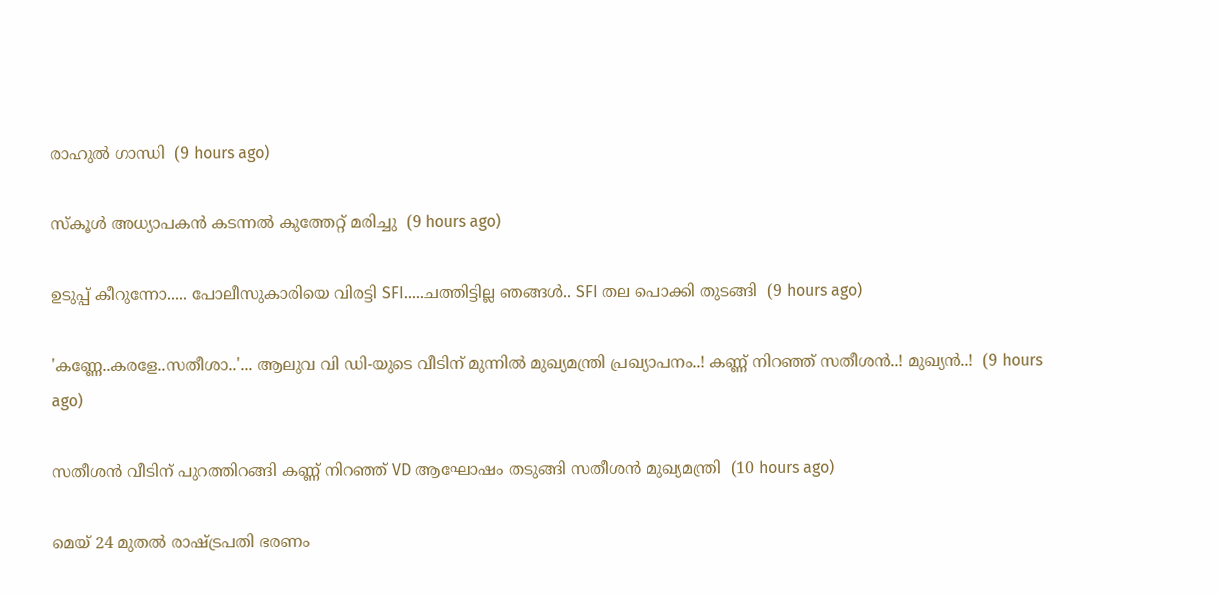രാഹുൽ ഗാന്ധി  (9 hours ago)

സ്‌കൂള്‍ അധ്യാപകന്‍ കടന്നല്‍ കുത്തേറ്റ് മരിച്ചു  (9 hours ago)

ഉടുപ്പ് കീറുന്നോ..... പോലീസുകാരിയെ വിരട്ടി SFI.....ചത്തിട്ടില്ല ഞങ്ങൾ.. SFI തല പൊക്കി തുടങ്ങി  (9 hours ago)

'കണ്ണേ..കരളേ..സതീശാ..'... ആലുവ വി ഡി-യുടെ വീടിന് മുന്നിൽ മുഖ്യമന്ത്രി പ്രഖ്യാപനം..! കണ്ണ് നിറഞ്ഞ് സതീശൻ..! മുഖ്യൻ..!  (9 hours ago)

സതീശൻ വീടിന് പുറത്തിറങ്ങി കണ്ണ് നിറഞ്ഞ് VD ആഘോഷം തടുങ്ങി സതീശൻ മുഖ്യമന്ത്രി  (10 hours ago)

മെയ് 24 മുതൽ രാഷ്‌ട്രപതി ഭരണം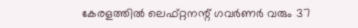കേരളത്തിൽ ലെഫ്റ്റനന്റ് ഗവർണർ വരും 37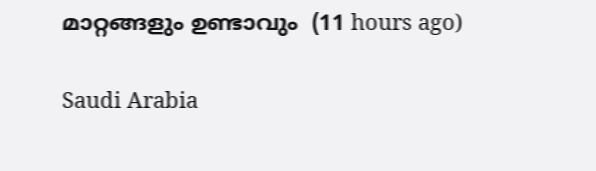മാറ്റങ്ങളും ഉണ്ടാവും  (11 hours ago)

Saudi Arabia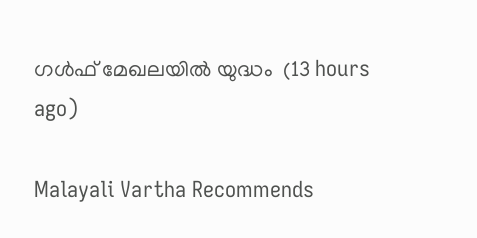ഗൾഫ് മേഖലയിൽ യുദ്ധം  (13 hours ago)

Malayali Vartha Recommends